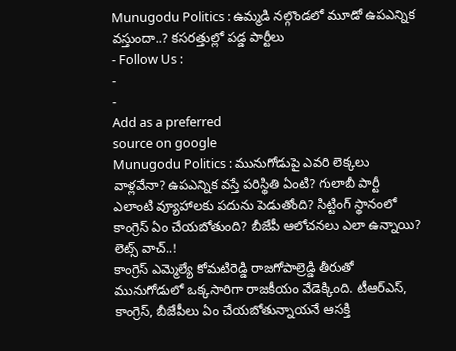Munugodu Politics : ఉమ్మడి నల్గొండలో మూడో ఉపఎన్నిక వస్తుందా..? కసరత్తుల్లో పడ్డ పార్టీలు
- Follow Us :
-
-
Add as a preferred
source on google
Munugodu Politics : మునుగోడుపై ఎవరి లెక్కలు వాళ్లవేనా? ఉపఎన్నిక వస్తే పరిస్థితి ఏంటి? గులాబీ పార్టీ ఎలాంటి వ్యూహాలకు పదును పెడుతోంది? సిట్టింగ్ స్థానంలో కాంగ్రెస్ ఏం చేయబోతుంది? బీజేపీ ఆలోచనలు ఎలా ఉన్నాయి? లెట్స్ వాచ్..!
కాంగ్రెస్ ఎమ్మెల్యే కోమటిరెడ్డి రాజగోపాల్రెడ్డి తీరుతో మునుగోడులో ఒక్కసారిగా రాజకీయం వేడెక్కింది. టీఆర్ఎస్, కాంగ్రెస్, బీజేపీలు ఏం చేయబోతున్నాయనే ఆసక్తి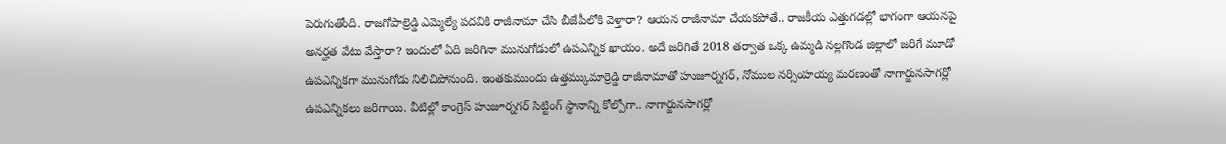పెరుగుతోంది. రాజగోపాల్రెడ్డి ఎమ్మెల్యే పదవికి రాజీనామా చేసి బీజేపీలోకి వెళ్తారా? ఆయన రాజీనామా చేయకపోతే.. రాజకీయ ఎత్తుగడల్లో భాగంగా ఆయనపై అనర్హత వేటు వేస్తారా? ఇందులో ఏది జరిగినా మునుగోడులో ఉపఎన్నిక ఖాయం. అదే జరిగితే 2018 తర్వాత ఒక్క ఉమ్మడి నల్లగొండ జిల్లాలో జరిగే మూడో ఉపఎన్నికగా మునుగోడు నిలిచిపోనుంది. ఇంతకుముందు ఉత్తమ్కుమార్రెడ్డి రాజీనామాతో హుజూర్నగర్, నోముల నర్సింహయ్య మరణంతో నాగార్జునసాగర్లో ఉపఎన్నికలు జరిగాయి. వీటిల్లో కాంగ్రెస్ హుజూర్నగర్ సిట్టింగ్ స్థానాన్ని కోల్పోగా.. నాగార్జునసాగర్లో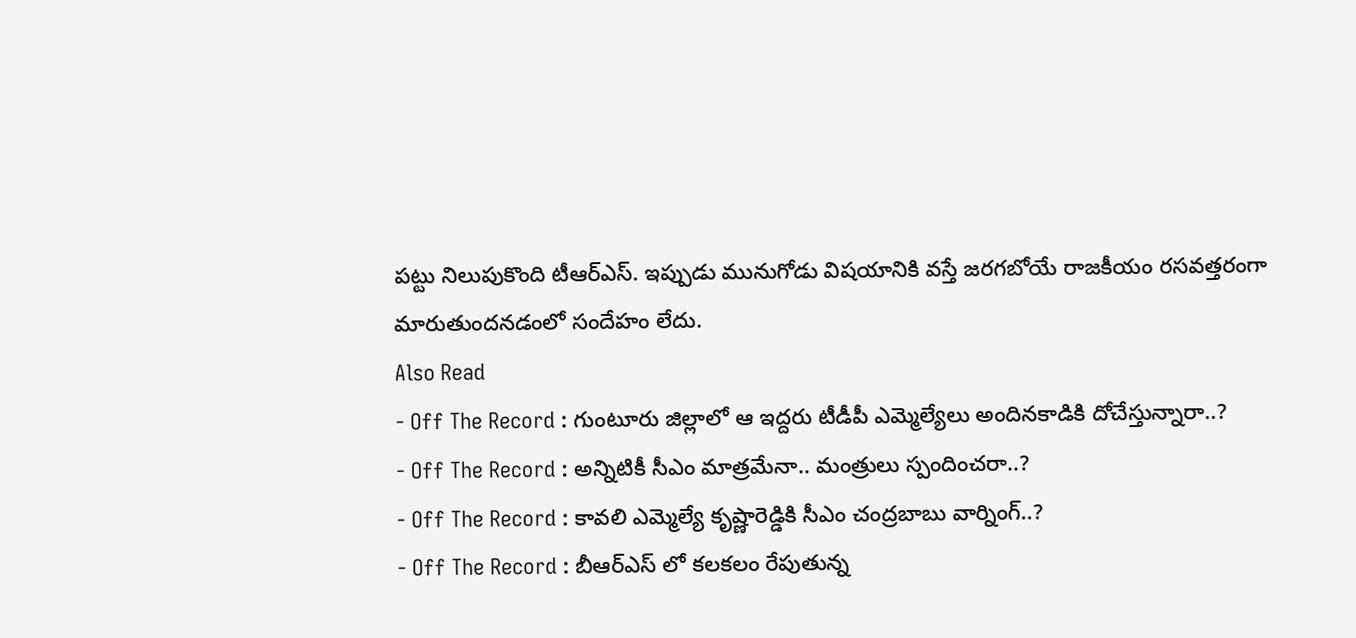పట్టు నిలుపుకొంది టీఆర్ఎస్. ఇప్పుడు మునుగోడు విషయానికి వస్తే జరగబోయే రాజకీయం రసవత్తరంగా మారుతుందనడంలో సందేహం లేదు.
Also Read
- Off The Record : గుంటూరు జిల్లాలో ఆ ఇద్దరు టీడీపీ ఎమ్మెల్యేలు అందినకాడికి దోచేస్తున్నారా..?
- Off The Record : అన్నిటికీ సీఎం మాత్రమేనా.. మంత్రులు స్పందించరా..?
- Off The Record : కావలి ఎమ్మెల్యే కృష్ణారెడ్డికి సీఎం చంద్రబాబు వార్నింగ్..?
- Off The Record : బీఆర్ఎస్ లో కలకలం రేపుతున్న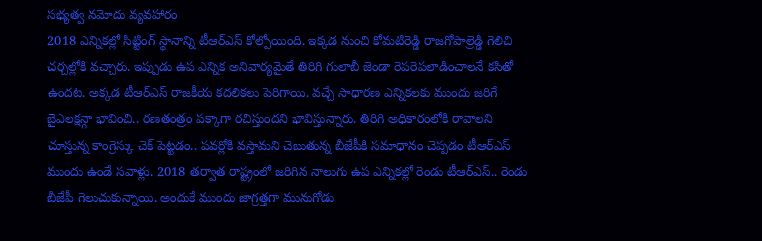సభ్యత్వ నమోదు వ్యవహారం
2018 ఎన్నికల్లో సిట్టింగ్ స్థానాన్ని టీఆర్ఎస్ కోల్పోయింది. ఇక్కడ నుంచి కోమటిరెడ్డి రాజగోపాల్రెడ్డి గెలిచి చర్చల్లోకి వచ్చారు. ఇప్పుడు ఉప ఎన్నిక అనివార్యమైతే తిరిగి గులాబీ జెండా రెపరెపలాడించాలనే కసితో ఉందట. అక్కడ టీఆర్ఎస్ రాజకీయ కదలికలు పెరిగాయి. వచ్చే సాధారణ ఎన్నికలకు ముందు జరిగే బైఎలక్షన్గా భావించి.. రణతంత్రం పక్కాగా రచిస్తుందని భావిస్తున్నారు. తిరిగి అధికారంలోకి రావాలని చూస్తున్న కాంగ్రెస్కు చెక్ పెట్టడం.. పవర్లోకి వస్తామని చెబుతున్న బీజేపీకి సమాధానం చెప్పడం టీఆర్ఎస్ ముందు ఉండే సవాళ్లు. 2018 తర్వాత రాష్ట్రంలో జరిగిన నాలుగు ఉప ఎన్నికల్లో రెండు టీఆర్ఎస్.. రెండు బీజేపీ గెలుచుకున్నాయి. అందుకే ముందు జాగ్రత్తగా మునుగోడు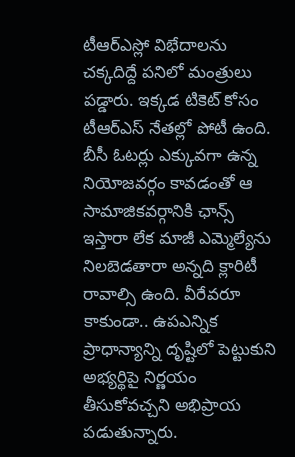టీఆర్ఎస్లో విభేదాలను చక్కదిద్దే పనిలో మంత్రులు పడ్డారు. ఇక్కడ టికెట్ కోసం టీఆర్ఎస్ నేతల్లో పోటీ ఉంది. బీసీ ఓటర్లు ఎక్కువగా ఉన్న నియోజవర్గం కావడంతో ఆ సామాజికవర్గానికి ఛాన్స్ ఇస్తారా లేక మాజీ ఎమ్మెల్యేను నిలబెడతారా అన్నది క్లారిటీ రావాల్సి ఉంది. వీరేవరూ కాకుండా.. ఉపఎన్నిక ప్రాధాన్యాన్ని దృష్టిలో పెట్టుకుని అభ్యర్థిపై నిర్ణయం తీసుకోవచ్చని అభిప్రాయ పడుతున్నారు.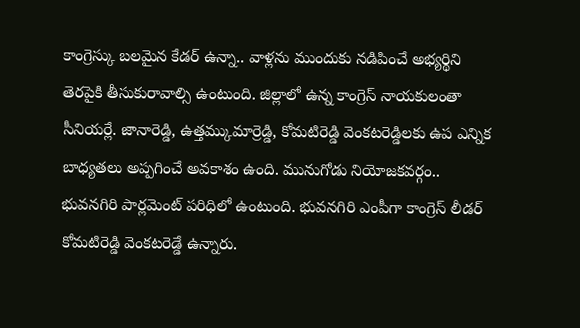కాంగ్రెస్కు బలమైన కేడర్ ఉన్నా.. వాళ్లను ముందుకు నడిపించే అభ్యర్థిని తెరపైకి తీసుకురావాల్సి ఉంటుంది. జిల్లాలో ఉన్న కాంగ్రెస్ నాయకులంతా సీనియర్లే. జానారెడ్డి, ఉత్తమ్కుమార్రెడ్డి, కోమటిరెడ్డి వెంకటరెడ్డిలకు ఉప ఎన్నిక బాధ్యతలు అప్పగించే అవకాశం ఉంది. మునుగోడు నియోజకవర్గం.. భువనగిరి పార్లమెంట్ పరిధిలో ఉంటుంది. భువనగిరి ఎంపీగా కాంగ్రెస్ లీడర్ కోమటిరెడ్డి వెంకటరెడ్డే ఉన్నారు.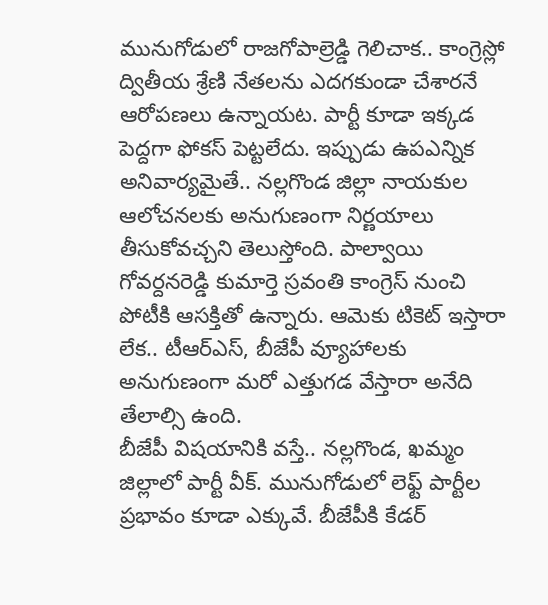మునుగోడులో రాజగోపాల్రెడ్డి గెలిచాక.. కాంగ్రెస్లో ద్వితీయ శ్రేణి నేతలను ఎదగకుండా చేశారనే ఆరోపణలు ఉన్నాయట. పార్టీ కూడా ఇక్కడ పెద్దగా ఫోకస్ పెట్టలేదు. ఇప్పుడు ఉపఎన్నిక అనివార్యమైతే.. నల్లగొండ జిల్లా నాయకుల ఆలోచనలకు అనుగుణంగా నిర్ణయాలు తీసుకోవచ్చని తెలుస్తోంది. పాల్వాయి గోవర్దనరెడ్డి కుమార్తె స్రవంతి కాంగ్రెస్ నుంచి పోటీకి ఆసక్తితో ఉన్నారు. ఆమెకు టికెట్ ఇస్తారా లేక.. టీఆర్ఎస్, బీజేపీ వ్యూహాలకు అనుగుణంగా మరో ఎత్తుగడ వేస్తారా అనేది తేలాల్సి ఉంది.
బీజేపీ విషయానికి వస్తే.. నల్లగొండ, ఖమ్మం జిల్లాలో పార్టీ వీక్. మునుగోడులో లెఫ్ట్ పార్టీల ప్రభావం కూడా ఎక్కువే. బీజేపీకి కేడర్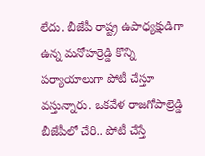లేదు. బీజేపీ రాష్ట్ర ఉపాధ్యక్షుడిగా ఉన్న మనోహర్రెడ్డి కొన్ని పర్యాయాలుగా పోటీ చేస్తూ వస్తున్నారు. ఒకవేళ రాజగోపాల్రెడ్డి బీజేపీలో చేరి.. పోటీ చేస్తే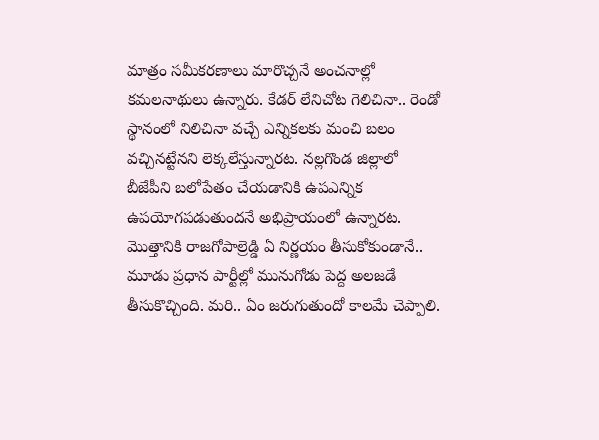మాత్రం సమీకరణాలు మారొచ్చనే అంచనాల్లో కమలనాథులు ఉన్నారు. కేడర్ లేనిచోట గెలిచినా.. రెండో స్థానంలో నిలిచినా వచ్చే ఎన్నికలకు మంచి బలం వచ్చినట్టేనని లెక్కలేస్తున్నారట. నల్లగొండ జిల్లాలో బీజేపీని బలోపేతం చేయడానికి ఉపఎన్నిక ఉపయోగపడుతుందనే అభిప్రాయంలో ఉన్నారట. మొత్తానికి రాజగోపాల్రెడ్డి ఏ నిర్ణయం తీసుకోకుండానే.. మూడు ప్రధాన పార్టీల్లో మునుగోడు పెద్ద అలజడే తీసుకొచ్చింది. మరి.. ఏం జరుగుతుందో కాలమే చెప్పాలి.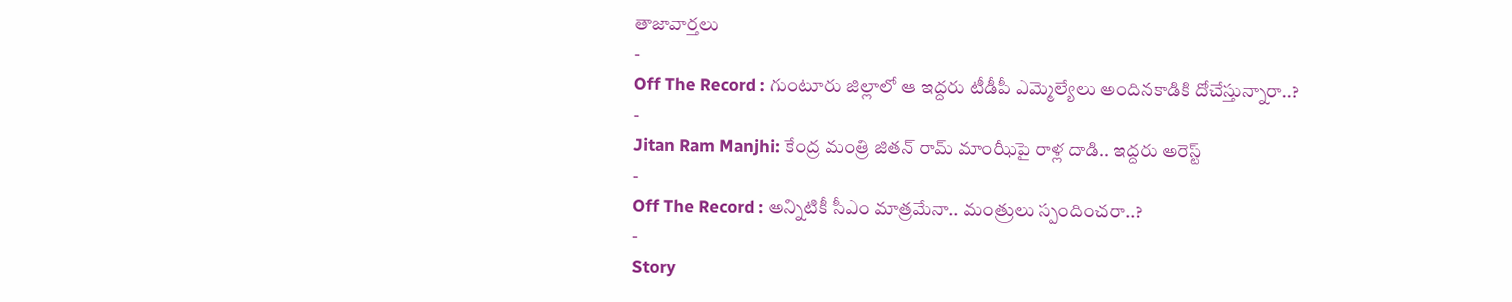తాజావార్తలు
-
Off The Record : గుంటూరు జిల్లాలో ఆ ఇద్దరు టీడీపీ ఎమ్మెల్యేలు అందినకాడికి దోచేస్తున్నారా..?
-
Jitan Ram Manjhi: కేంద్ర మంత్రి జితన్ రామ్ మాంఝీపై రాళ్ల దాడి.. ఇద్దరు అరెస్ట్
-
Off The Record : అన్నిటికీ సీఎం మాత్రమేనా.. మంత్రులు స్పందించరా..?
-
Story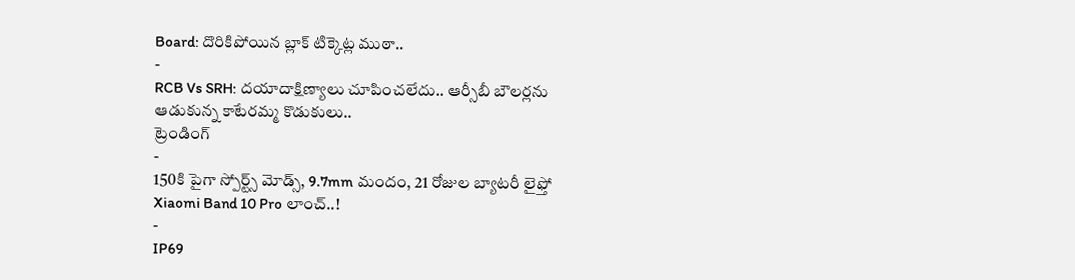Board: దొరికిపోయిన బ్లాక్ టిక్కెట్ల ముఠా..
-
RCB Vs SRH: దయాదాక్షిణ్యాలు చూపించలేదు.. ఆర్సీబీ బౌలర్లను ఆడుకున్న కాటేరమ్మ కొడుకులు..
ట్రెండింగ్
-
150కి పైగా స్పోర్ట్స్ మోడ్స్, 9.7mm మందం, 21 రోజుల బ్యాటరీ లైఫ్తో Xiaomi Band 10 Pro లాంచ్..!
-
IP69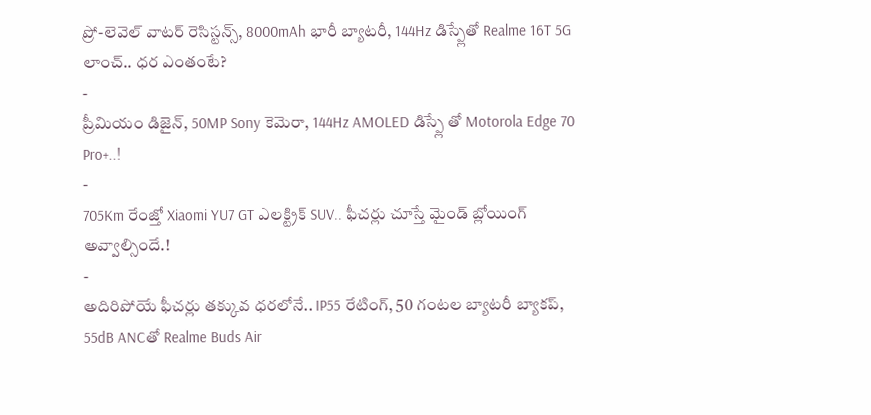ప్రో-లెవెల్ వాటర్ రెసిస్టన్స్, 8000mAh భారీ బ్యాటరీ, 144Hz డిస్ప్లేతో Realme 16T 5G లాంచ్.. ధర ఎంతంటే?
-
ప్రీమియం డిజైన్, 50MP Sony కెమెరా, 144Hz AMOLED డిస్ప్లే తో Motorola Edge 70 Pro+..!
-
705Km రేంజ్తో Xiaomi YU7 GT ఎలక్ట్రిక్ SUV.. ఫీచర్లు చూస్తే మైండ్ బ్లోయింగ్ అవ్వాల్సిందే.!
-
అదిరిపోయే ఫీచర్లు తక్కువ ధరలోనే.. IP55 రేటింగ్, 50 గంటల బ్యాటరీ బ్యాకప్, 55dB ANCతో Realme Buds Air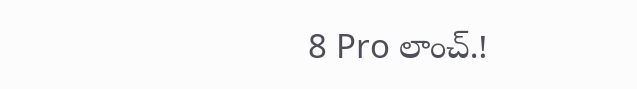8 Pro లాంచ్.!